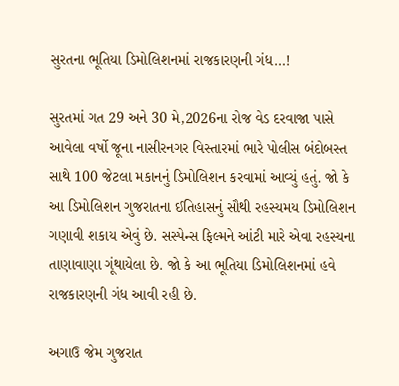સુરતના ભૂતિયા ડિમોલિશનમાં રાજકારણની ગંધ…!

સુરતમાં ગત 29 અને 30 મે,2026ના રોજ વેડ દરવાજા પાસે આવેલા વર્ષો જૂના નાસીરનગર વિસ્તારમાં ભારે પોલીસ બંદોબસ્ત સાથે 100 જેટલા મકાનનું ડિમોલિશન કરવામાં આવ્યું હતું. જો કે આ ડિમોલિશન ગુજરાતના ઈતિહાસનું સૌથી રહસ્યમય ડિમોલિશન ગણાવી શકાય એવું છે. સસ્પેન્સ ફિલ્મને આંટી મારે એવા રહસ્યના તાણાવાણા ગૂંથાયેલા છે. જો કે આ ભૂતિયા ડિમોલિશનમાં હવે રાજકારણની ગંધ આવી રહી છે.

અગાઉ જેમ ગુજરાત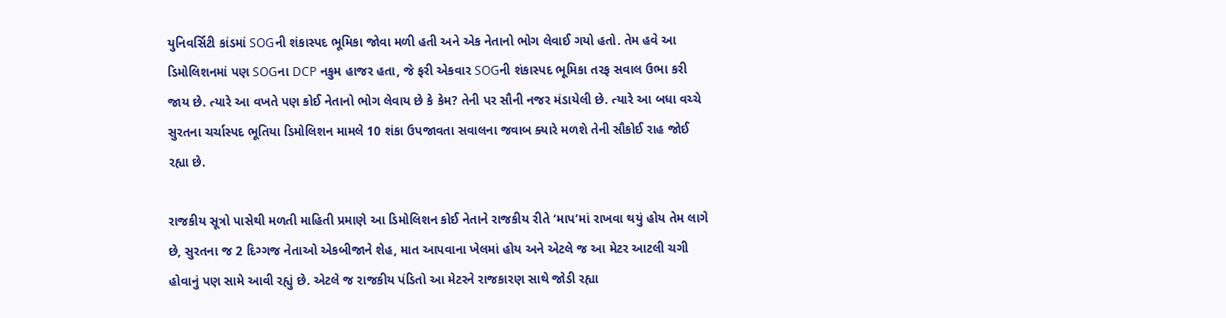યુનિવર્સિટી કાંડમાં SOGની શંકાસ્પદ ભૂમિકા જોવા મળી હતી અને એક નેતાનો ભોગ લેવાઈ ગયો હતો. તેમ હવે આ ડિમોલિશનમાં પણ SOGના DCP નકુમ હાજર હતા, જે ફરી એકવાર SOGની શંકાસ્પદ ભૂમિકા તરફ સવાલ ઉભા કરી જાય છે. ત્યારે આ વખતે પણ કોઈ નેતાનો ભોગ લેવાય છે કે કેમ? તેની પર સૌની નજર મંડાયેલી છે. ત્યારે આ બધા વચ્ચે સુરતના ચર્ચાસ્પદ ભૂતિયા ડિમોલિશન મામલે 10 શંકા ઉપજાવતા સવાલના જવાબ ક્યારે મળશે તેની સૌકોઈ રાહ જોઈ રહ્યા છે.

રાજકીય સૂત્રો પાસેથી મળતી માહિતી પ્રમાણે આ ડિમોલિશન કોઈ નેતાને રાજકીય રીતે ‘માપ’માં રાખવા થયું હોય તેમ લાગે છે, સુરતના જ 2 દિગ્ગજ નેતાઓ એકબીજાને શેહ, માત આપવાના ખેલમાં હોય અને એટલે જ આ મેટર આટલી ચગી હોવાનું પણ સામે આવી રહ્યું છે. એટલે જ રાજકીય પંડિતો આ મેટરને રાજકારણ સાથે જોડી રહ્યા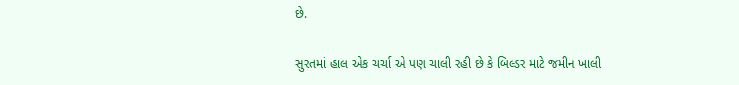છે.

સુરતમાં હાલ એક ચર્ચા એ પણ ચાલી રહી છે કે બિલ્ડર માટે જમીન ખાલી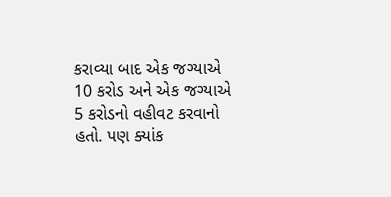કરાવ્યા બાદ એક જગ્યાએ 10 કરોડ અને એક જગ્યાએ 5 કરોડનો વહીવટ કરવાનો હતો. પણ ક્યાંક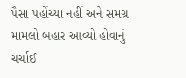પૈસા પહોંચ્યા નહીં અને સમગ્ર મામલો બહાર આવ્યો હોવાનું ચર્ચાઈ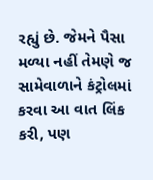રહ્યું છે. જેમને પૈસા મળ્યા નહીં તેમણે જ સામેવાળાને કંટ્રોલમાં કરવા આ વાત લિંક કરી, પણ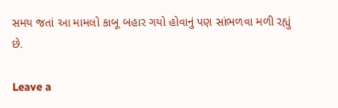સમય જતાં આ મામલો કાબૂ બહાર ગયો હોવાનું પણ સાંભળવા મળી રહ્યું છે.

Leave a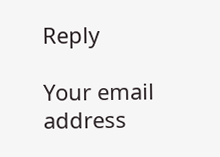Reply

Your email address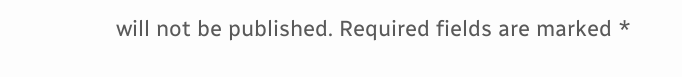will not be published. Required fields are marked *